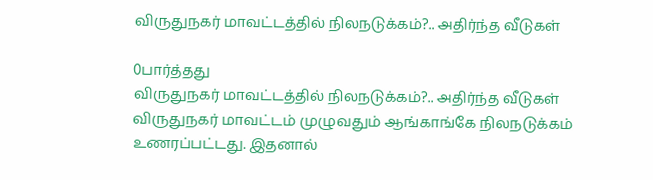விருதுநகர் மாவட்டத்தில் நிலநடுக்கம்?.. அதிர்ந்த வீடுகள்

0பார்த்தது
விருதுநகர் மாவட்டத்தில் நிலநடுக்கம்?.. அதிர்ந்த வீடுகள்
விருதுநகர் மாவட்டம் முழுவதும் ஆங்காங்கே நிலநடுக்கம் உணரப்பட்டது. இதனால்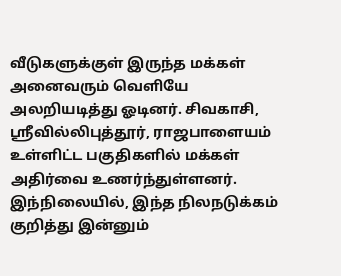வீடுகளுக்குள் இருந்த மக்கள் அனைவரும் வெளியே அலறியடித்து ஓடினர். சிவகாசி, ஸ்ரீவில்லிபுத்தூர், ராஜபாளையம் உள்ளிட்ட பகுதிகளில் மக்கள் அதிர்வை உணர்ந்துள்ளனர். இந்நிலையில், இந்த நிலநடுக்கம் குறித்து இன்னும்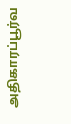அதிகாரப்பூர்வ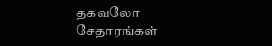தகவலோ சேதாரங்கள்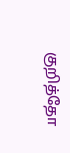குறித்தோ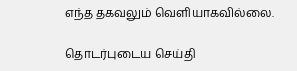எந்த தகவலும் வெளியாகவில்லை.

தொடர்புடைய செய்தி